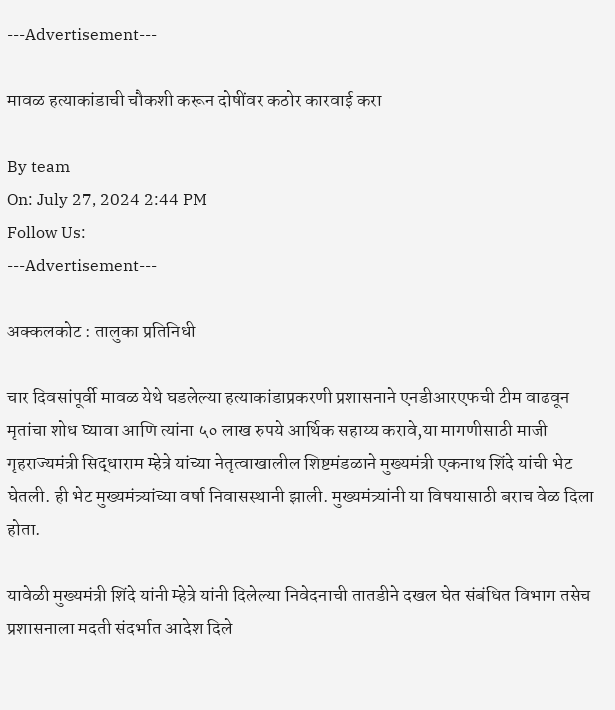---Advertisement---

मावळ हत्याकांडाची चौकशी करून दोषींवर कठोर कारवाई करा

By team
On: July 27, 2024 2:44 PM
Follow Us:
---Advertisement---

अक्कलकोट : तालुका प्रतिनिधी

चार दिवसांपूर्वी मावळ येथे घडलेल्या हत्याकांडाप्रकरणी प्रशासनाने एनडीआरएफची टीम वाढवून मृतांचा शोध घ्यावा आणि त्यांना ५० लाख रुपये आर्थिक सहाय्य करावे,या मागणीसाठी माजी गृहराज्यमंत्री सिद्धाराम म्हेत्रे यांच्या नेतृत्वाखालील शिष्टमंडळाने मुख्यमंत्री एकनाथ शिंदे यांची भेट घेतली. ही भेट मुख्यमंत्र्यांच्या वर्षा निवासस्थानी झाली. मुख्यमंत्र्यांनी या विषयासाठी बराच वेळ दिला होता.

यावेळी मुख्यमंत्री शिंदे यांनी म्हेत्रे यांनी दिलेल्या निवेदनाची तातडीने दखल घेत संबंधित विभाग तसेच प्रशासनाला मदती संदर्भात आदेश दिले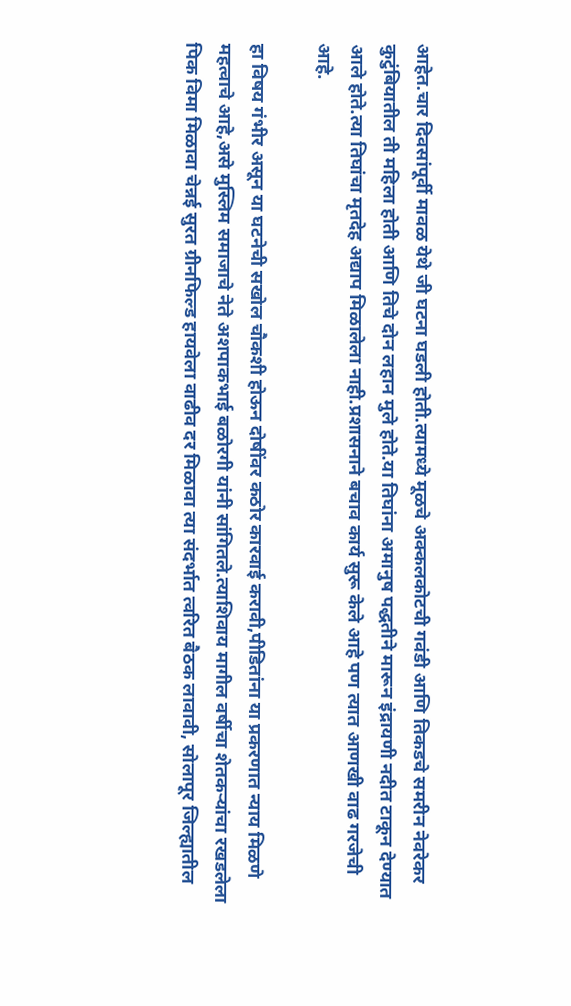आहेत.चार दिवसांपूर्वी मावळ येथे जी घटना घडली होती.त्यामध्ये मूळचे अक्कलकोटची गवंडी आणि तिकडचे समरीन नेवरेकर कुटुंबियातील ती महिला होती आणि तिचे दोन लहान मुले होते.या तिघांना अमानुष पद्धतीने मारून इंद्रायणी नदीत टाकून देण्यात आले होते.त्या तिघांचा मृतदेह अद्याप मिळालेला नाही.प्रशासनाने बचाव कार्य सुरू केले आहे पण त्यात आणखी वाढ गरजेची आहे.

हा विषय गंभीर असून या घटनेची सखोल चौकशी होऊन दोषींवर कठोर कारवाई करावी,पीडितांना या प्रकरणात न्याय मिळणे महत्वाचे आहे,असे मुस्लिम समाजाचे नेते अशपाकभाई बळोरगी यांनी सांगितले.त्याशिवाय मागील वर्षीचा शेतकऱ्यांचा रखडलेला पिक विमा मिळावा चेन्नई सुरत ग्रीनफिल्ड हायवेला वाढीव दर मिळावा त्या संदर्भात त्वरित बैठक लावावी, सोलापूर जिल्ह्यातील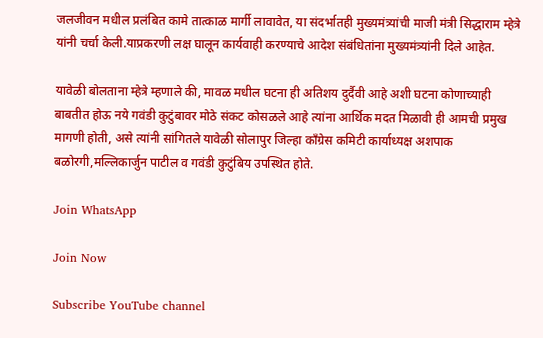जलजीवन मधील प्रलंबित कामे तात्काळ मार्गी लावावेत, या संदर्भातही मुख्यमंत्र्यांची माजी मंत्री सिद्धाराम म्हेत्रे यांनी चर्चा केली.याप्रकरणी लक्ष घालून कार्यवाही करण्याचे आदेश संबंधितांना मुख्यमंत्र्यांनी दिले आहेत.

यावेळी बोलताना म्हेत्रे म्हणाले की, मावळ मधील घटना ही अतिशय दुर्दैवी आहे अशी घटना कोणाच्याही बाबतीत होऊ नये गवंडी कुटुंबावर मोठे संकट कोसळले आहे त्यांना आर्थिक मदत मिळावी ही आमची प्रमुख मागणी होती, असे त्यांनी सांगितले यावेळी सोलापुर जिल्हा काँग्रेस कमिटी कार्याध्यक्ष अशपाक बळोरगी,मल्लिकार्जुन पाटील व गवंडी कुटुंबिय उपस्थित होते.

Join WhatsApp

Join Now

Subscribe YouTube channel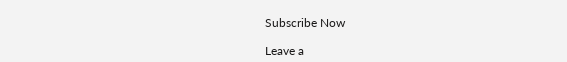Subscribe Now

Leave a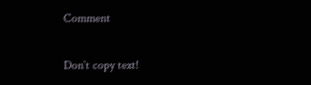Comment

Don`t copy text!